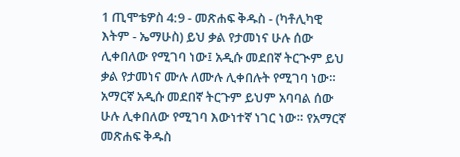1 ጢሞቴዎስ 4:9 - መጽሐፍ ቅዱስ - (ካቶሊካዊ እትም - ኤማሁስ) ይህ ቃል የታመነና ሁሉ ሰው ሊቀበለው የሚገባ ነው፤ አዲሱ መደበኛ ትርጒም ይህ ቃል የታመነና ሙሉ ለሙሉ ሊቀበሉት የሚገባ ነው። አማርኛ አዲሱ መደበኛ ትርጉም ይህም አባባል ሰው ሁሉ ሊቀበለው የሚገባ እውነተኛ ነገር ነው። የአማርኛ መጽሐፍ ቅዱስ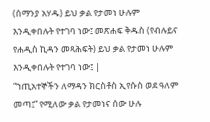(ሰማንያ አሃዱ) ይህ ቃል የታመነ ሁሉም እንዲቀበሉት የተገባ ነው፤ መጽሐፍ ቅዱስ (የብሉይና የሐዲስ ኪዳን መጻሕፍት) ይህ ቃል የታመነ ሁሉም እንዲቀበሉት የተገባ ነው፤ |
“ኀጢአተኞችን ለማዳን ክርስቶስ ኢየሱስ ወደ ዓለም መጣ፤” የሚለው ቃል የታመነና ሰው ሁሉ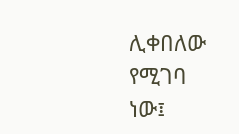ሊቀበለው የሚገባ ነው፤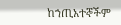ከኀጢአተኞችም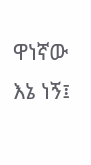ዋነኛው እኔ ነኝ፤